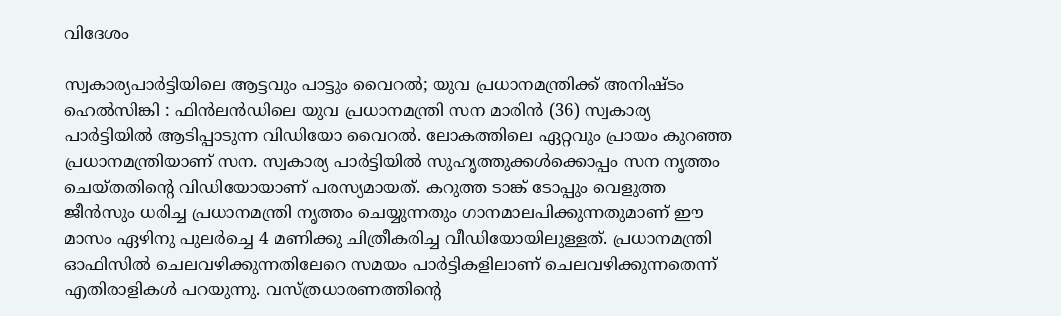വിദേശം

സ്വകാര്യപാര്‍ട്ടിയിലെ ആട്ടവും പാട്ടും വൈറല്‍; യുവ പ്രധാനമന്ത്രിക്ക് അനിഷ്ടം
ഹെല്‍സിങ്കി : ഫിന്‍ലന്‍ഡിലെ യുവ പ്രധാനമന്ത്രി സന മാരിന്‍ (36) സ്വകാര്യ പാര്‍ട്ടിയില്‍ ആ‌ടിപ്പാടുന്ന വിഡിയോ വൈറല്‍. ലോകത്തിലെ ഏറ്റവും പ്രായം കുറഞ്ഞ പ്രധാനമന്ത്രിയാണ് സന. സ്വകാര്യ പാര്‍ട്ടിയില്‍ സുഹൃത്തുക്കള്‍ക്കൊപ്പം സന നൃത്തം ചെയ്തതിന്റെ വിഡിയോയാണ് പരസ്യമായത്. കറുത്ത ടാങ്ക് ടോപ്പും വെളുത്ത ജീന്‍സും ധരിച്ച പ്രധാനമന്ത്രി നൃത്തം ചെയ്യുന്നതും ഗാനമാലപിക്കുന്നതുമാണ് ഈ മാസം ഏഴിനു പുലര്‍ച്ചെ 4 മണിക്കു ചിത്രീകരിച്ച വീഡിയോയിലുള്ളത്. പ്രധാനമന്ത്രി ഓഫിസില്‍ ചെലവഴിക്കുന്നതിലേറെ സമയം പാര്‍ട്ടികളിലാണ് ചെലവഴിക്കുന്നതെന്ന് എതിരാളികള്‍ പറയുന്നു. വസ്ത്രധാരണത്തിന്റെ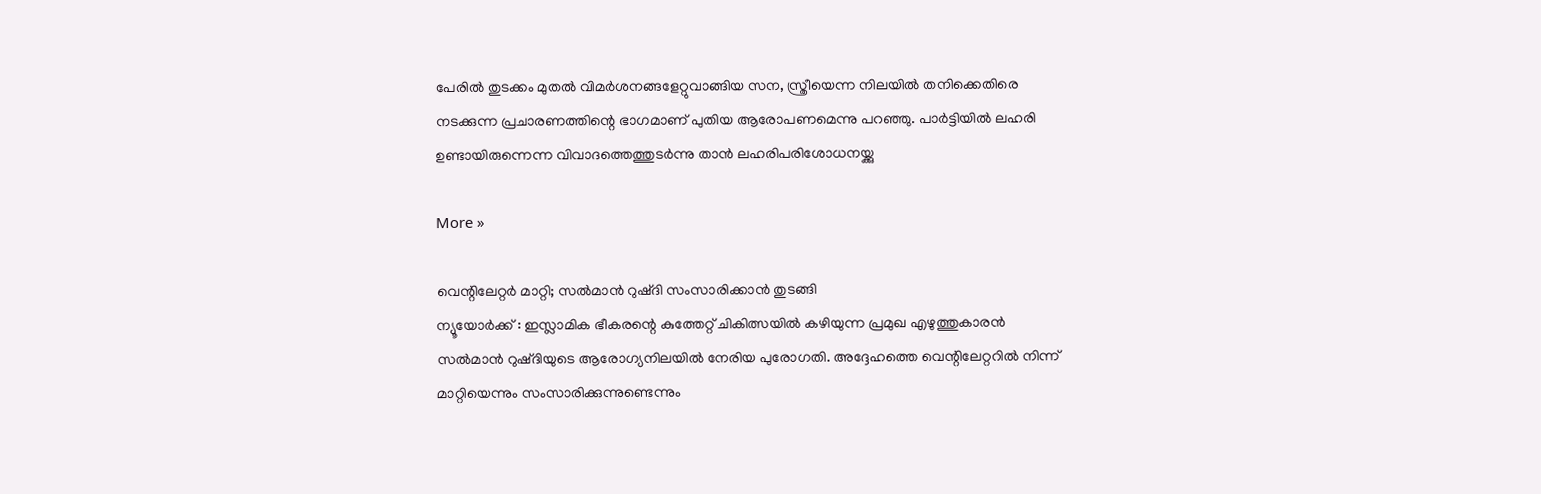പേരില്‍ തുടക്കം മുതല്‍ വിമര്‍ശനങ്ങളേറ്റുവാങ്ങിയ സന, സ്ത്രീയെന്ന നിലയില്‍ തനിക്കെതിരെ നടക്കുന്ന പ്രചാരണത്തിന്റെ ഭാഗമാണ് പുതിയ ആരോപണമെന്നു പറഞ്ഞു. പാര്‍ട്ടിയില്‍ ലഹരി ഉണ്ടായിരുന്നെന്ന വിവാദത്തെത്തുടർന്നു താന്‍ ലഹരിപരിശോധനയ്ക്കു

More »

വെന്റിലേറ്റര്‍ മാറ്റി; സല്‍മാന്‍ റുഷ്ദി സംസാരിക്കാന്‍ തുടങ്ങി
ന്യൂയോര്‍ക്ക് : ഇസ്ലാമിക ഭീകരന്റെ കുത്തേറ്റ് ചികിത്സയില്‍ കഴിയുന്ന പ്രമുഖ എഴുത്തുകാരന്‍ സല്‍മാന്‍ റുഷ്ദിയുടെ ആരോഗ്യനിലയില്‍ നേരിയ പുരോഗതി. അദ്ദേഹത്തെ വെന്റിലേറ്ററില്‍ നിന്ന് മാറ്റിയെന്നും സംസാരിക്കുന്നുണ്ടെന്നും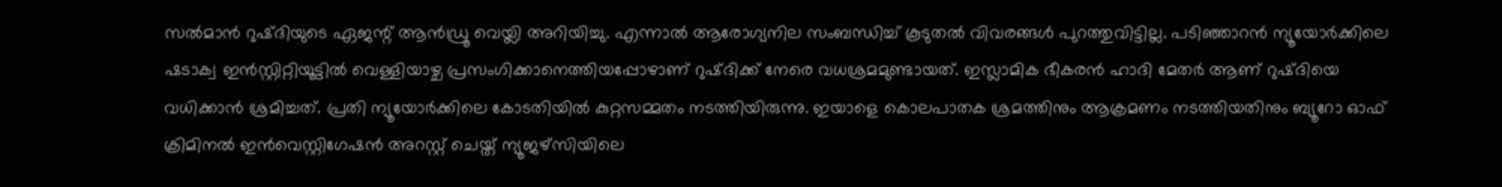സല്‍മാന്‍ റുഷ്ദിയുടെ ഏജന്റ് ആന്‍ഡ്രൂ വെയ്ലി അറിയിച്ചു. എന്നാല്‍ ആരോഗ്യനില സംബന്ധിച്ച് കൂടുതല്‍ വിവരങ്ങള്‍ പുറത്തുവിട്ടില്ല. പടിഞ്ഞാറന്‍ ന്യൂയോര്‍ക്കിലെ ഷടാക്വ ഇന്‍സ്റ്റിറ്റിയൂട്ടില്‍ വെള്ളിയാഴ്ച പ്രസംഗിക്കാനെത്തിയപ്പോഴാണ് റുഷ്ദിക്ക് നേരെ വധശ്രമമുണ്ടായത്. ഇസ്ലാമിക ഭീകരന്‍ ഹാദി മേതര്‍ ആണ് റുഷ്ദിയെ വധിക്കാന്‍ ശ്രമിച്ചത്. പ്രതി ന്യൂയോര്‍ക്കിലെ കോടതിയില്‍ കുറ്റസമ്മതം നടത്തിയിരുന്നു. ഇയാളെ കൊലപാതക ശ്രമത്തിനും ആക്രമണം നടത്തിയതിനും ബ്യൂറോ ഓഫ് ക്രിമിനല്‍ ഇന്‍വെസ്റ്റിഗേഷന്‍ അറസ്റ്റ് ചെയ്ത് ന്യൂജഴ്‌സിയിലെ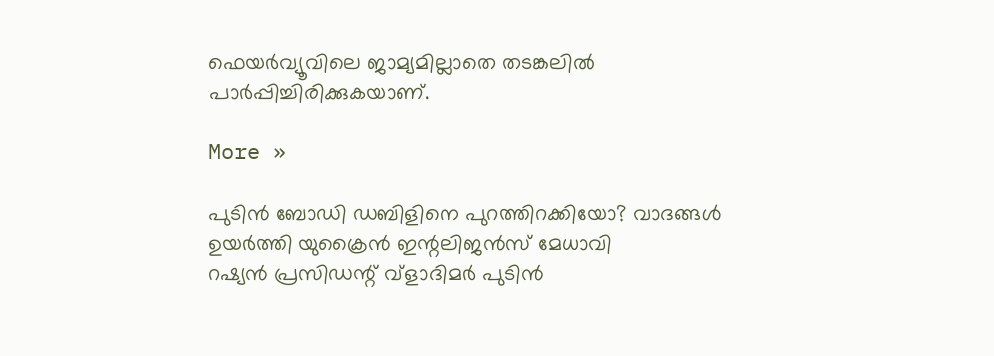ഫെയര്‍വ്യൂവിലെ ജാമ്യമില്ലാതെ തടങ്കലില്‍ പാര്‍പ്പിച്ചിരിക്കുകയാണ്.

More »

പുടിന്‍ ബോഡി ഡബിളിനെ പുറത്തിറക്കിയോ? വാദങ്ങള്‍ ഉയര്‍ത്തി യുക്രൈന്‍ ഇന്റലിജന്‍സ് മേധാവി
റഷ്യന്‍ പ്രസിഡന്റ് വ്‌ളാദിമര്‍ പുടിന്‍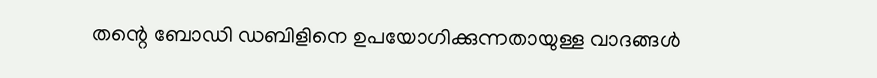തന്റെ ബോഡി ഡബിളിനെ ഉപയോഗിക്കുന്നതായുള്ള വാദങ്ങള്‍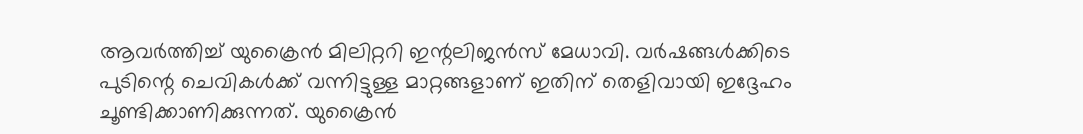ആവര്‍ത്തിച്ച് യുക്രൈന്‍ മിലിറ്ററി ഇന്റലിജന്‍സ് മേധാവി. വര്‍ഷങ്ങള്‍ക്കിടെ പുടിന്റെ ചെവികള്‍ക്ക് വന്നിട്ടുള്ള മാറ്റങ്ങളാണ് ഇതിന് തെളിവായി ഇദ്ദേഹം ചൂണ്ടിക്കാണിക്കുന്നത്. യുക്രൈന്‍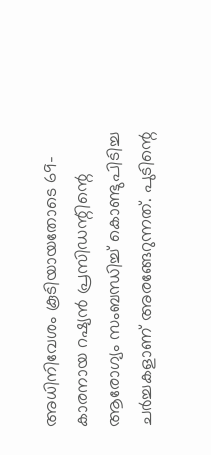അധിനിവേശം കൂടിയായതോടെ 69-കാരനായ റഷ്യന്‍ പ്രസിഡന്റിന്റെ ആരോഗ്യം സംബന്ധിച്ച് കൊണ്ടുപിടിച്ച ചര്‍ച്ചകളാണ് അരങ്ങേറുന്നത്. പുടിന്റെ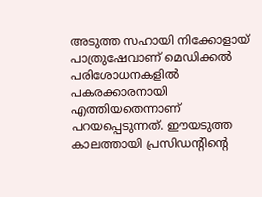അടുത്ത സഹായി നിക്കോളായ് പാത്രുഷേവാണ് മെഡിക്കല്‍ പരിശോധനകളില്‍ പകരക്കാരനായി എത്തിയതെന്നാണ് പറയപ്പെടുന്നത്. ഈയടുത്ത കാലത്തായി പ്രസിഡന്റിന്റെ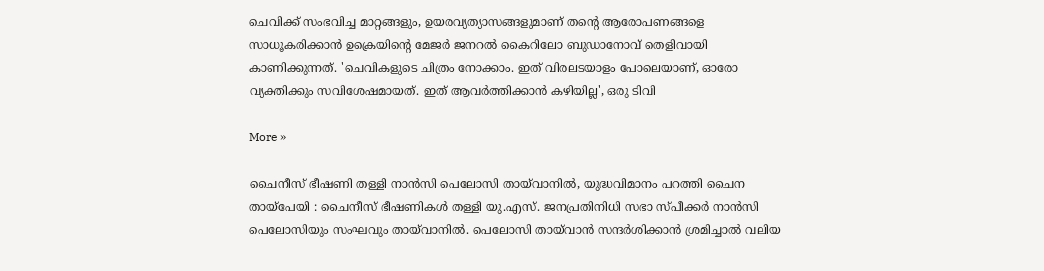ചെവിക്ക് സംഭവിച്ച മാറ്റങ്ങളും, ഉയരവ്യത്യാസങ്ങളുമാണ് തന്റെ ആരോപണങ്ങളെ സാധൂകരിക്കാന്‍ ഉക്രെയിന്റെ മേജര്‍ ജനറല്‍ കൈറിലോ ബുഡാനോവ് തെളിവായി കാണിക്കുന്നത്. 'ചെവികളുടെ ചിത്രം നോക്കാം. ഇത് വിരലടയാളം പോലെയാണ്, ഓരോ വ്യക്തിക്കും സവിശേഷമായത്. ഇത് ആവര്‍ത്തിക്കാന്‍ കഴിയില്ല', ഒരു ടിവി

More »

ചൈനീസ് ഭീഷണി തള്ളി നാന്‍സി പെലോസി തായ്‌വാനില്‍, യുദ്ധവിമാനം പറത്തി ചൈന
തായ്‌പേയി : ചൈനീസ് ഭീഷണികള്‍ തള്ളി യു.എസ്. ജനപ്രതിനിധി സഭാ സ്പീക്കര്‍ നാന്‍സി പെലോസിയും സംഘവും തായ്‌വാനില്‍. പെലോസി തായ്‌വാന്‍ സന്ദര്‍ശിക്കാന്‍ ശ്രമിച്ചാല്‍ വലിയ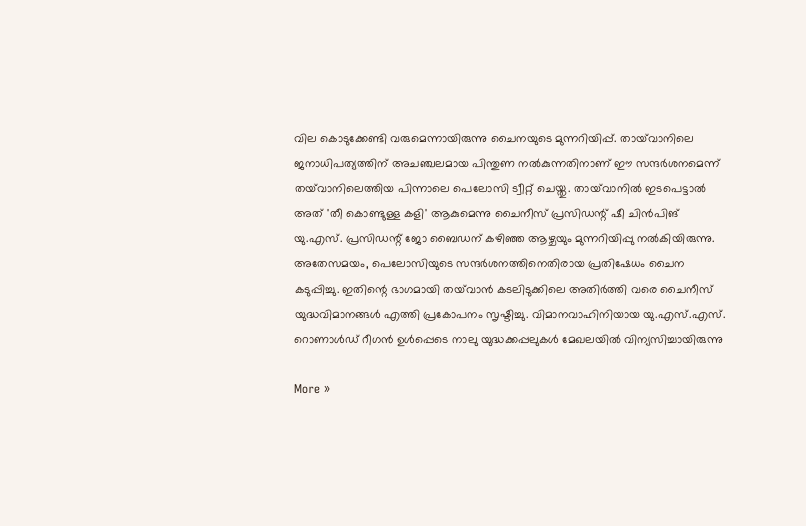വില കൊടുക്കേണ്ടി വരുമെന്നായിരുന്നു ചൈനയുടെ മുന്നറിയിപ്പ്. തായ്‌വാനിലെ ജനാധിപത്യത്തിന് അചഞ്ചലമായ പിന്തുണ നല്‍കുന്നതിനാണ് ഈ സന്ദര്‍ശനമെന്ന് തയ്‌വാനിലെത്തിയ പിന്നാലെ പെലോസി ട്വീറ്റ് ചെയ്തു. തായ്‌വാനില്‍ ഇടപെട്ടാല്‍ അത് 'തീ കൊണ്ടുള്ള കളി' ആകുമെന്നു ചൈനീസ് പ്രസിഡന്റ് ഷീ ചിന്‍പിങ് യു.എസ്. പ്രസിഡന്റ് ജോ ബൈഡന് കഴിഞ്ഞ ആഴ്ചയും മുന്നറിയിപ്പു നല്‍കിയിരുന്നു. അതേസമയം, പെലോസിയുടെ സന്ദര്‍ശനത്തിനെതിരായ പ്രതിഷേധം ചൈന കടുപ്പിച്ചു. ഇതിന്റെ ഭാഗമായി തയ്‌വാന്‍ കടലിടുക്കിലെ അതിര്‍ത്തി വരെ ചൈനീസ് യുദ്ധവിമാനങ്ങള്‍ എത്തി പ്രകോപനം സൃഷ്ടിച്ചു. വിമാനവാഹിനിയായ യു.എസ്.എസ്. റൊണാള്‍ഡ് റീഗന്‍ ഉള്‍പ്പെടെ നാലു യുദ്ധക്കപ്പലുകള്‍ മേഖലയില്‍ വിന്യസിച്ചായിരുന്നു

More »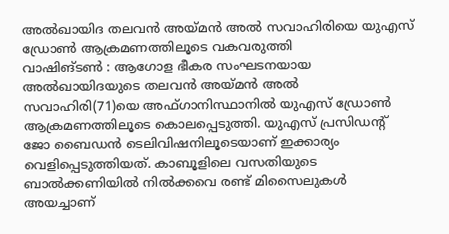അല്‍ഖായിദ തലവന്‍ അയ്മന്‍ അല്‍ സവാഹിരിയെ യുഎസ് ഡ്രോണ്‍ ആക്രമണത്തിലൂടെ വകവരുത്തി
വാഷിങ്ടണ്‍ : ആഗോള ഭീകര സംഘടനയായ അല്‍ഖായിദയുടെ തലവന്‍ അയ്മന്‍ അല്‍ സവാഹിരി(71)യെ അഫ്ഗാനിസ്ഥാനില്‍ യുഎസ് ഡ്രോണ്‍ ആക്രമണത്തിലൂടെ കൊലപ്പെടുത്തി. യുഎസ് പ്രസിഡന്റ് ജോ ബൈഡന്‍ ടെലിവിഷനിലൂടെയാണ് ഇക്കാര്യം വെളിപ്പെടുത്തിയത്. കാബൂളിലെ വസതിയുടെ ബാല്‍ക്കണിയില്‍ നില്‍ക്കവെ രണ്ട് മിസൈലുകള്‍ അയച്ചാണ്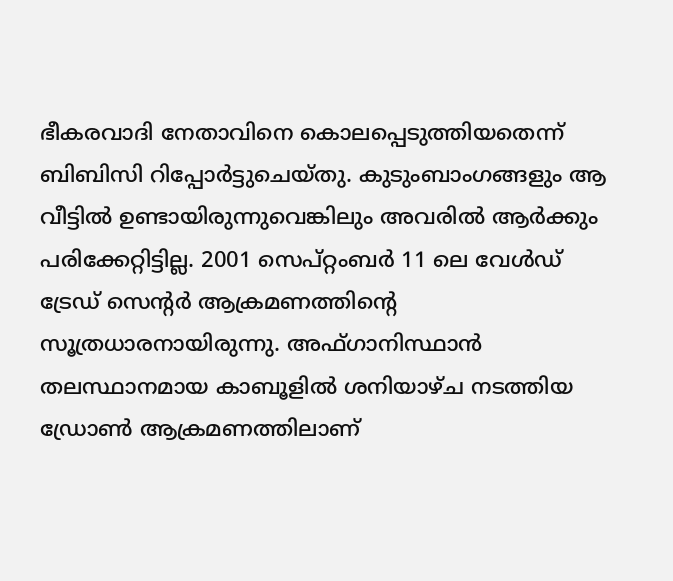ഭീകരവാദി നേതാവിനെ കൊലപ്പെടുത്തിയതെന്ന് ബിബിസി റിപ്പോര്‍ട്ടുചെയ്തു. കുടുംബാംഗങ്ങളും ആ വീട്ടില്‍ ഉണ്ടായിരുന്നുവെങ്കിലും അവരില്‍ ആര്‍ക്കും പരിക്കേറ്റിട്ടില്ല. 2001 സെപ്റ്റംബര്‍ 11 ലെ വേള്‍ഡ് ട്രേഡ് സെന്റര്‍ ആക്രമണത്തിന്റെ സൂത്രധാരനായിരുന്നു. അഫ്ഗാനിസ്ഥാന്‍ തലസ്ഥാനമായ കാബൂളില്‍ ശനിയാഴ്ച നടത്തിയ ഡ്രോണ്‍ ആക്രമണത്തിലാണ്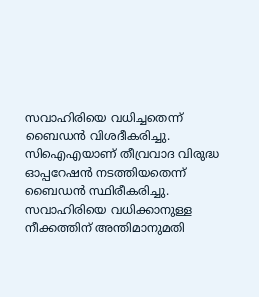സവാഹിരിയെ വധിച്ചതെന്ന് ബൈഡന്‍ വിശദീകരിച്ചു. സിഐഎയാണ് തീവ്രവാദ വിരുദ്ധ ഓപ്പറേഷന്‍ നടത്തിയതെന്ന് ബൈഡന്‍ സ്ഥിരീകരിച്ചു. സവാഹിരിയെ വധിക്കാനുള്ള നീക്കത്തിന് അന്തിമാനുമതി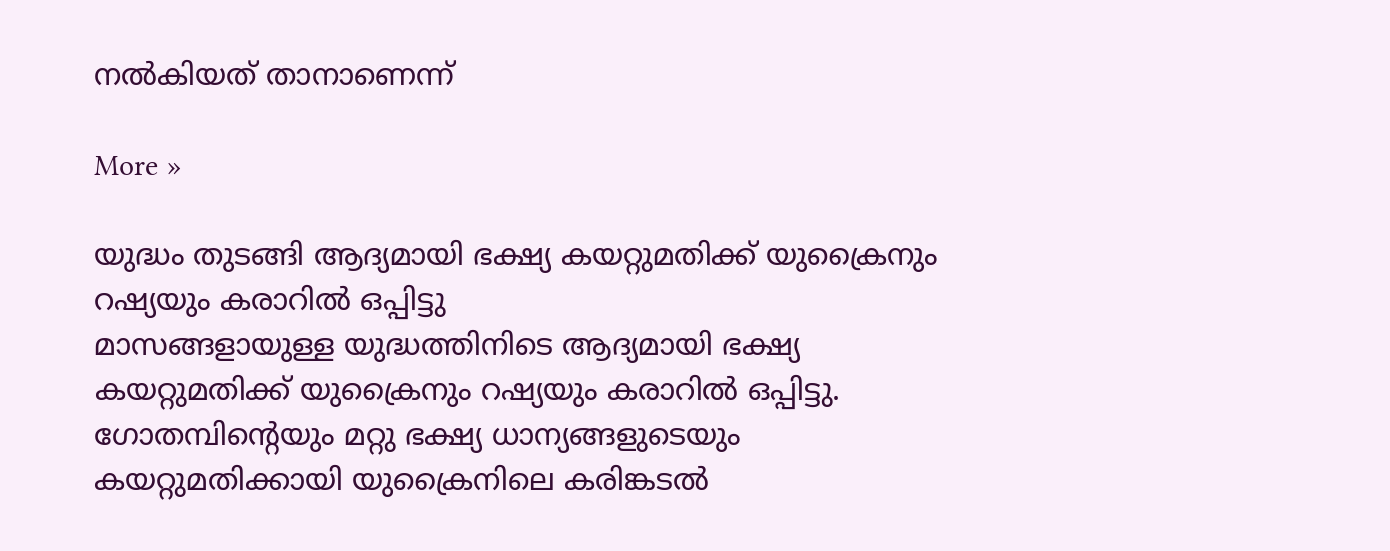നല്‍കിയത് താനാണെന്ന്

More »

യുദ്ധം തുടങ്ങി ആദ്യമായി ഭക്ഷ്യ കയറ്റുമതിക്ക് യുക്രൈനും റഷ്യയും കരാറില്‍ ഒപ്പിട്ടു
മാസങ്ങളായുള്ള യുദ്ധത്തിനിടെ ആദ്യമായി ഭക്ഷ്യ കയറ്റുമതിക്ക് യുക്രൈനും റഷ്യയും കരാറില്‍ ഒപ്പിട്ടു. ഗോതമ്പിന്റെയും മറ്റു ഭക്ഷ്യ ധാന്യങ്ങളുടെയും കയറ്റുമതിക്കായി യുക്രൈനിലെ കരിങ്കടല്‍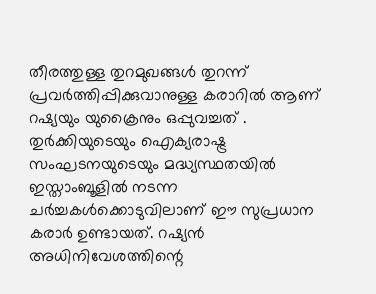തീരത്തുള്ള തുറമുഖങ്ങള്‍ തുറന്ന് പ്രവര്‍ത്തിപ്പിക്കുവാനുള്ള കരാറില്‍ ആണ് റഷ്യയും യുക്രൈനും ഒപ്പുവച്ചത് . തുര്‍ക്കിയുടെയും ഐക്യരാഷ്ട്ര സംഘടനയുടെയും മദ്ധ്യസ്ഥതയില്‍ ഇസ്താംബൂളില്‍ നടന്ന ചര്‍ച്ചകള്‍ക്കൊടുവിലാണ് ഈ സുപ്രധാന കരാര്‍ ഉണ്ടായത്. റഷ്യന്‍ അധിനിവേശത്തിന്റെ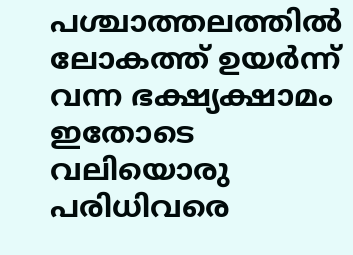പശ്ചാത്തലത്തില്‍ ലോകത്ത് ഉയര്‍ന്ന് വന്ന ഭക്ഷ്യക്ഷാമം ഇതോടെ വലിയൊരു പരിധിവരെ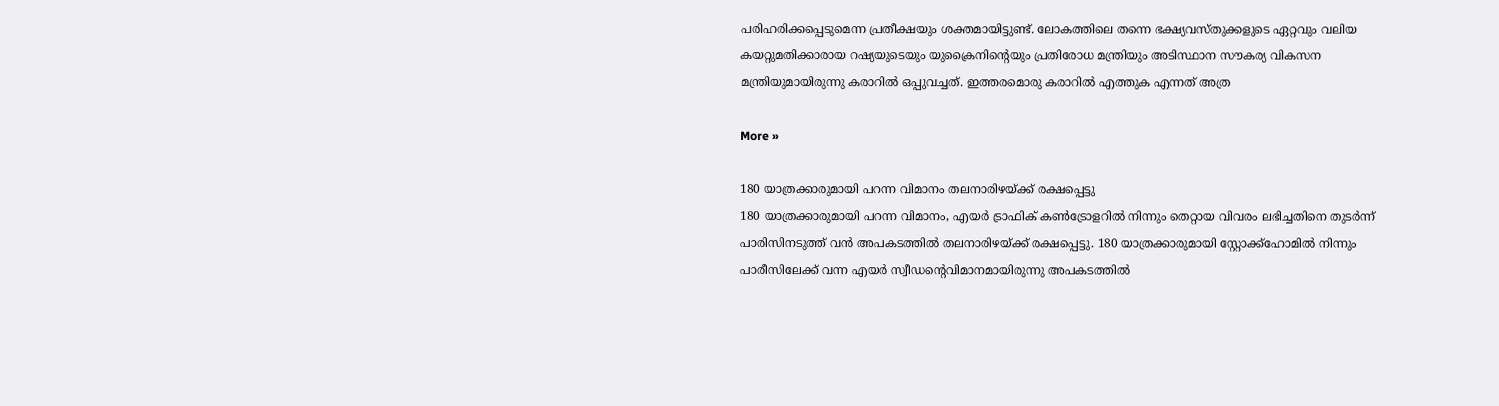പരിഹരിക്കപ്പെടുമെന്ന പ്രതീക്ഷയും ശക്തമായിട്ടുണ്ട്. ലോകത്തിലെ തന്നെ ഭക്ഷ്യവസ്തുക്കളുടെ ഏറ്റവും വലിയ കയറ്റുമതിക്കാരായ റഷ്യയുടെയും യുക്രൈനിന്റെയും പ്രതിരോധ മന്ത്രിയും അടിസ്ഥാന സൗകര്യ വികസന മന്ത്രിയുമായിരുന്നു കരാറില്‍ ഒപ്പുവച്ചത്. ഇത്തരമൊരു കരാറില്‍ എത്തുക എന്നത് അത്ര

More »

180 യാത്രക്കാരുമായി പറന്ന വിമാനം തലനാരിഴയ്‌ക്ക് രക്ഷപ്പെട്ടു
180 യാത്രക്കാരുമായി പറന്ന വിമാനം, എയര്‍ ട്രാഫിക് കണ്‍ട്രോളറില്‍ നിന്നും തെറ്റായ വിവരം ലഭിച്ചതിനെ തുടര്‍ന്ന് പാരിസിനടുത്ത് വന്‍ അപകടത്തില്‍ തലനാരിഴയ്‌ക്ക് രക്ഷപ്പെട്ടു. 180 യാത്രക്കാരുമായി സ്റ്റോക്ക്‌ഹോമില്‍ നിന്നും പാരീസിലേക്ക് വന്ന എയര്‍ സ്വീഡന്റെവിമാനമായിരുന്നു അപകടത്തില്‍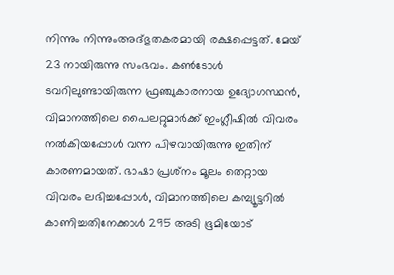നിന്നും നിന്നുംഅദ്‌ഭുതകരമായി രക്ഷപ്പെട്ടത്. മേയ് 23 നായിരുന്നു സംഭവം. കണ്‍ടോള്‍ ടവറിലുണ്ടായിരുന്ന ഫ്രഞ്ചുകാരനായ ഉദ്യോഗസ്ഥന്‍, വിമാനത്തിലെ പൈലറ്റുമാര്‍ക്ക് ഇംഗ്ലീഷില്‍ വിവരം നല്‍കിയപ്പോള്‍ വന്ന പിഴവായിരുന്നു ഇതിന് കാരണമായത്. ഭാഷാ പ്രശ്‌നം മൂലം തെറ്റായ വിവരം ലഭിച്ചപ്പോള്‍, വിമാനത്തിലെ കമ്പ്യൂട്ടറില്‍ കാണിച്ചതിനേക്കാള്‍ 295 അടി ഭൂമിയോട്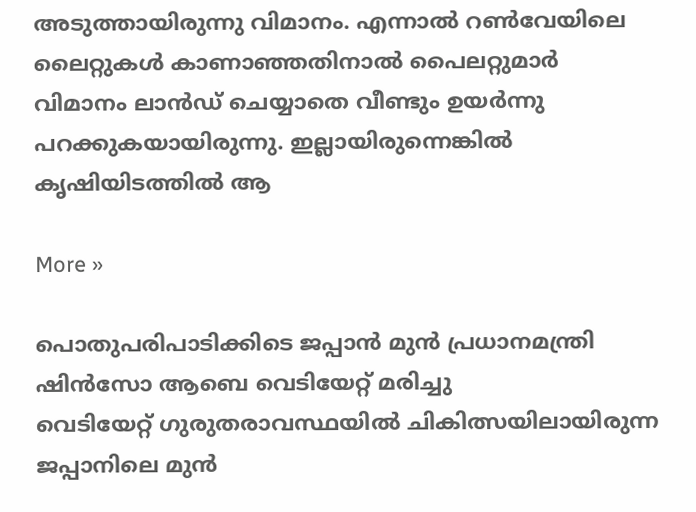അടുത്തായിരുന്നു വിമാനം. എന്നാല്‍ റണ്‍വേയിലെ ലൈറ്റുകള്‍ കാണാഞ്ഞതിനാല്‍ പൈലറ്റുമാര്‍ വിമാനം ലാന്‍ഡ് ചെയ്യാതെ വീണ്ടും ഉയര്‍ന്നു പറക്കുകയായിരുന്നു. ഇല്ലായിരുന്നെങ്കില്‍ കൃഷിയിടത്തില്‍ ആ

More »

പൊതുപരിപാടിക്കിടെ ജപ്പാന്‍ മുന്‍ പ്രധാനമന്ത്രി ഷിന്‍സോ ആബെ വെടിയേറ്റ് മരിച്ചു
വെടിയേറ്റ് ഗുരുതരാവസ്ഥയില്‍ ചികിത്സയിലായിരുന്ന ജപ്പാനിലെ മുന്‍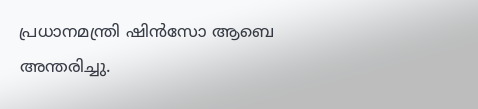പ്രധാനമന്ത്രി ഷിന്‍സോ ആബെ അന്തരിച്ചു.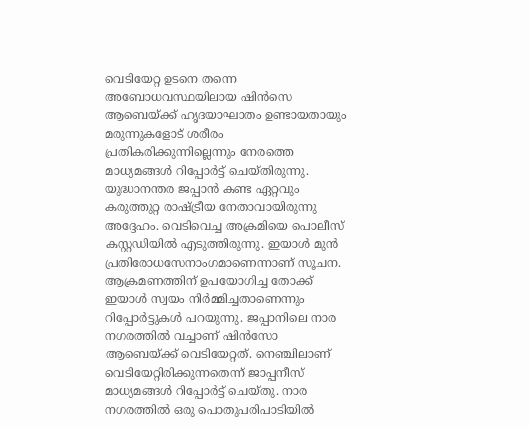വെടിയേറ്റ ഉടനെ തന്നെ അബോധവസ്ഥയിലായ ഷിന്‍സെ ആബെയ്ക്ക് ഹൃദയാഘാതം ഉണ്ടായതായും മരുന്നുകളോട് ശരീരം പ്രതികരിക്കുന്നില്ലെന്നും നേരത്തെ മാധ്യമങ്ങള്‍ റിപ്പോര്‍ട്ട് ചെയ്തിരുന്നു. യുദ്ധാനന്തര ജപ്പാന്‍ കണ്ട ഏറ്റവും കരുത്തുറ്റ രാഷ്ട്രീയ നേതാവായിരുന്നു അദ്ദേഹം. വെടിവെച്ച അക്രമിയെ പൊലീസ് കസ്റ്റഡിയില്‍ എടുത്തിരുന്നു. ഇയാള്‍ മുന്‍ പ്രതിരോധസേനാംഗമാണെന്നാണ് സൂചന. ആക്രമണത്തിന് ഉപയോഗിച്ച തോക്ക് ഇയാള്‍ സ്വയം നിര്‍മ്മിച്ചതാണെന്നും റിപ്പോര്‍ട്ടുകള്‍ പറയുന്നു. ജപ്പാനിലെ നാര നഗരത്തില്‍ വച്ചാണ് ഷിന്‍സോ ആബെയ്ക്ക് വെടിയേറ്റത്. നെഞ്ചിലാണ് വെടിയേറ്റിരിക്കുന്നതെന്ന് ജാപ്പനീസ് മാധ്യമങ്ങള്‍ റിപ്പോര്‍ട്ട് ചെയ്തു. നാര നഗരത്തില്‍ ഒരു പൊതുപരിപാടിയില്‍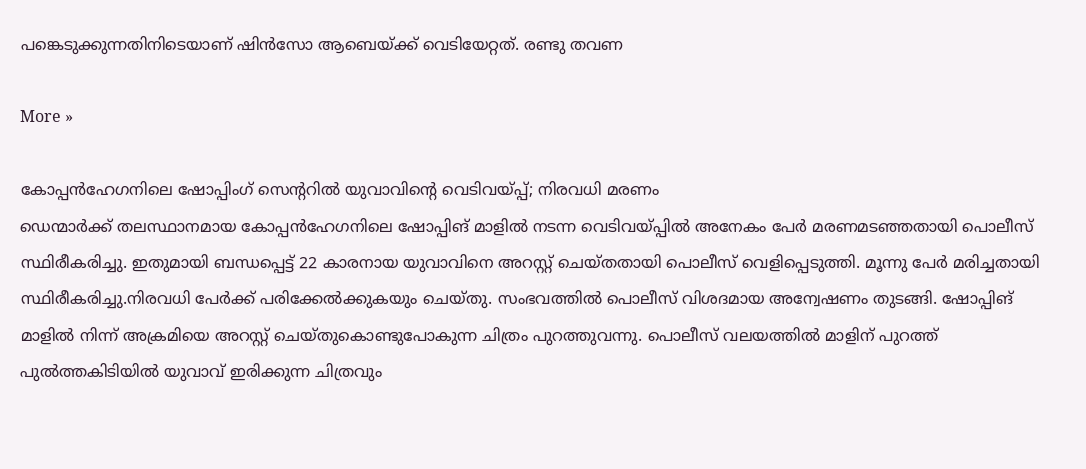പങ്കെടുക്കുന്നതിനിടെയാണ് ഷിന്‍സോ ആബെയ്ക്ക് വെടിയേറ്റത്. രണ്ടു തവണ

More »

കോപ്പന്‍ഹേഗനിലെ ഷോപ്പിംഗ് സെന്ററില്‍ യുവാവിന്റെ വെടിവയ്പ്പ്; നിരവധി മരണം
ഡെന്മാര്‍ക്ക് തലസ്ഥാനമായ കോപ്പന്‍ഹേഗനിലെ ഷോപ്പിങ് മാളില്‍ നടന്ന വെടിവയ്പ്പില്‍ അനേകം പേര്‍ മരണമടഞ്ഞതായി പൊലീസ് സ്ഥിരീകരിച്ചു. ഇതുമായി ബന്ധപ്പെട്ട് 22 കാരനായ യുവാവിനെ അറസ്റ്റ് ചെയ്തതായി പൊലീസ് വെളിപ്പെടുത്തി. മൂന്നു പേര്‍ മരിച്ചതായി സ്ഥിരീകരിച്ചു.നിരവധി പേര്‍ക്ക് പരിക്കേല്‍ക്കുകയും ചെയ്തു. സംഭവത്തില്‍ പൊലീസ് വിശദമായ അന്വേഷണം തുടങ്ങി. ഷോപ്പിങ് മാളില്‍ നിന്ന് അക്രമിയെ അറസ്റ്റ് ചെയ്തുകൊണ്ടുപോകുന്ന ചിത്രം പുറത്തുവന്നു. പൊലീസ് വലയത്തില്‍ മാളിന് പുറത്ത് പുല്‍ത്തകിടിയില്‍ യുവാവ് ഇരിക്കുന്ന ചിത്രവും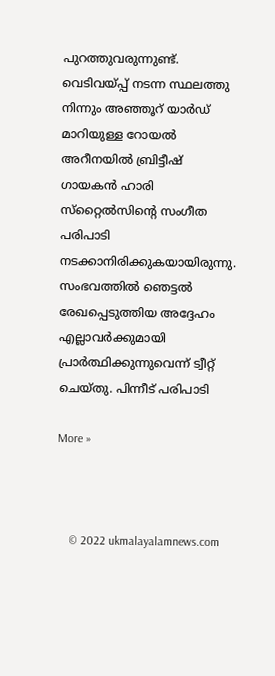പുറത്തുവരുന്നുണ്ട്. വെടിവയ്പ്പ് നടന്ന സ്ഥലത്തു നിന്നും അഞ്ഞൂറ് യാര്‍ഡ് മാറിയുള്ള റോയല്‍ അറീനയില്‍ ബ്രിട്ടീഷ് ഗായകന്‍ ഹാരി സ്‌റ്റൈല്‍സിന്റെ സംഗീത പരിപാടി നടക്കാനിരിക്കുകയായിരുന്നു. സംഭവത്തില്‍ ഞെട്ടല്‍ രേഖപ്പെടുത്തിയ അദ്ദേഹം എല്ലാവര്‍ക്കുമായി പ്രാര്‍ത്ഥിക്കുന്നുവെന്ന് ട്വീറ്റ് ചെയ്തു. പിന്നീട് പരിപാടി

More »



    © 2022 ukmalayalamnews.com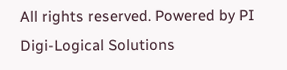All rights reserved. Powered by PI Digi-Logical Solutions